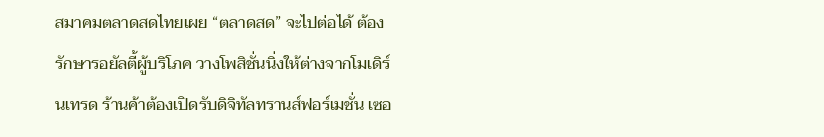สมาคมตลาดสดไทยเผย “ตลาดสด” จะไปต่อได้ ต้องรักษารอยัลตี้ผู้บริโภค วางโพสิชั่นนิ่งให้ต่างจากโมเดิร์นเทรด ร้านค้าต้องเปิดรับดิจิทัลทรานส์ฟอร์เมชั่น เซอ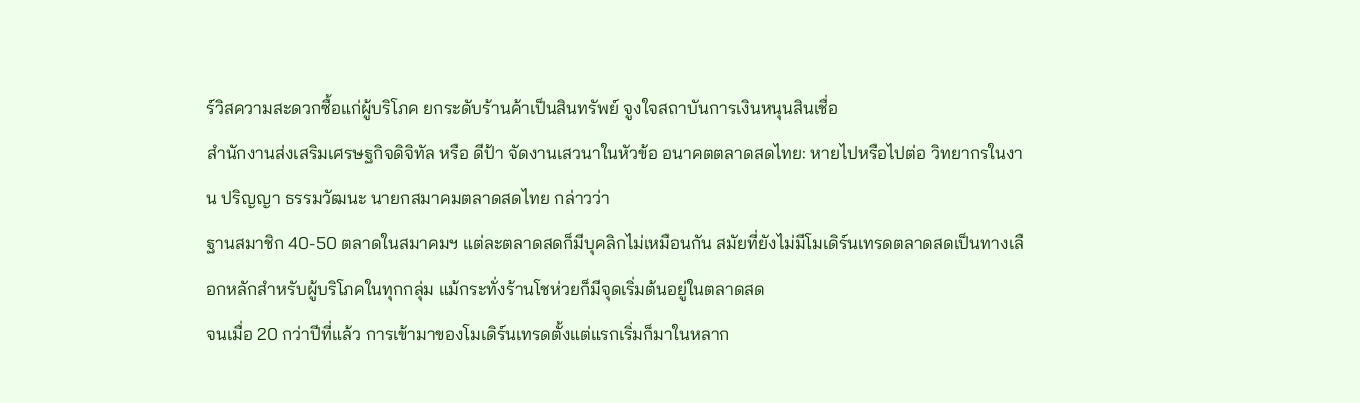ร์วิสความสะดวกซื้อแก่ผู้บริโภค ยกระดับร้านค้าเป็นสินทรัพย์ จูงใจสถาบันการเงินหนุนสินเชื่อ
สำนักงานส่งเสริมเศรษฐกิจดิจิทัล หรือ ดีป้า จัดงานเสวนาในหัวข้อ อนาคตตลาดสดไทย: หายไปหรือไปต่อ วิทยากรในงาน ปริญญา ธรรมวัฒนะ นายกสมาคมตลาดสดไทย กล่าวว่า
ฐานสมาชิก 40-50 ตลาดในสมาคมฯ แต่ละตลาดสดก็มีบุคลิกไม่เหมือนกัน สมัยที่ยังไม่มีโมเดิร์นเทรดตลาดสดเป็นทางเลือกหลักสำหรับผู้บริโภคในทุกกลุ่ม แม้กระทั่งร้านโชห่วยก็มีจุดเริ่มต้นอยู่ในตลาดสด
จนเมื่อ 20 กว่าปีที่แล้ว การเข้ามาของโมเดิร์นเทรดตั้งแต่แรกเริ่มก็มาในหลาก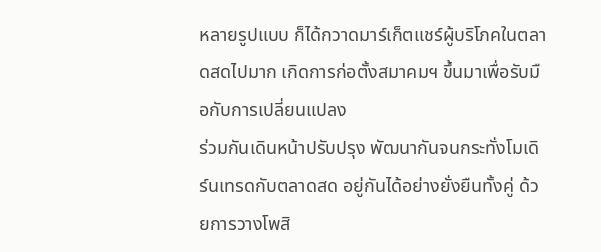หลายรูปแบบ ก็ได้กวาดมาร์เก็ตแชร์ผู้บริโภคในตลาดสดไปมาก เกิดการก่อตั้งสมาคมฯ ขึ้นมาเพื่อรับมือกับการเปลี่ยนแปลง
ร่วมกันเดินหน้าปรับปรุง พัฒนากันจนกระทั่งโมเดิร์นเทรดกับตลาดสด อยู่กันได้อย่างยั่งยืนทั้งคู่ ด้วยการวางโพสิ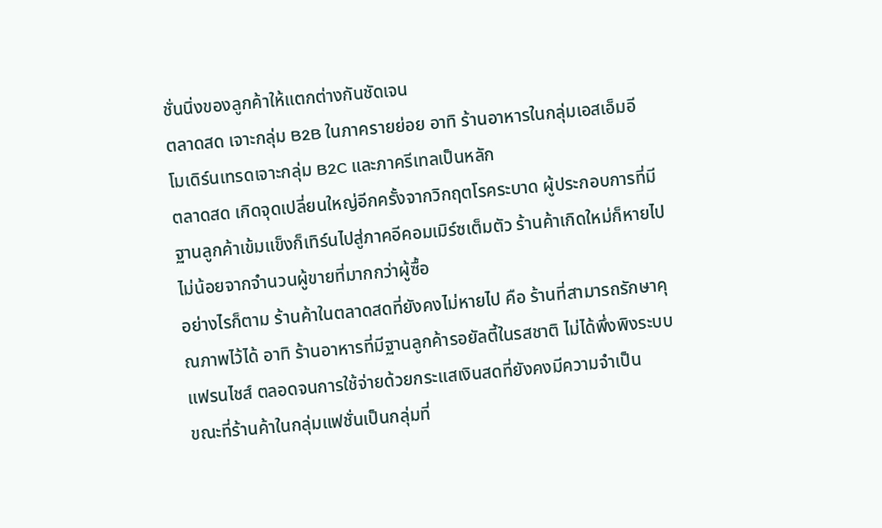ชั่นนิ่งของลูกค้าให้แตกต่างกันชัดเจน
ตลาดสด เจาะกลุ่ม B2B ในภาครายย่อย อาทิ ร้านอาหารในกลุ่มเอสเอ็มอี
โมเดิร์นเทรดเจาะกลุ่ม B2C และภาครีเทลเป็นหลัก
ตลาดสด เกิดจุดเปลี่ยนใหญ่อีกครั้งจากวิกฤตโรคระบาด ผู้ประกอบการที่มีฐานลูกค้าเข้มแข็งก็เทิร์นไปสู่ภาคอีคอมเมิร์ซเต็มตัว ร้านค้าเกิดใหม่ก็หายไปไม่น้อยจากจำนวนผู้ขายที่มากกว่าผู้ซื้อ
อย่างไรก็ตาม ร้านค้าในตลาดสดที่ยังคงไม่หายไป คือ ร้านที่สามารถรักษาคุณภาพไว้ได้ อาทิ ร้านอาหารที่มีฐานลูกค้ารอยัลตี้ในรสชาติ ไม่ได้พึ่งพิงระบบแฟรนไชส์ ตลอดจนการใช้จ่ายด้วยกระแสเงินสดที่ยังคงมีความจำเป็น
ขณะที่ร้านค้าในกลุ่มแฟชั่นเป็นกลุ่มที่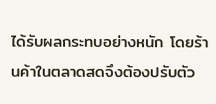ได้รับผลกระทบอย่างหนัก โดยร้านค้าในตลาดสดจึงต้องปรับตัว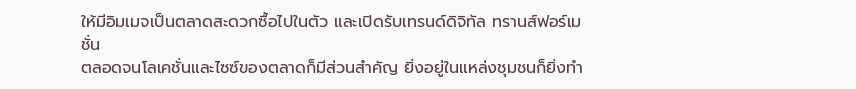ให้มีอิมเมจเป็นตลาดสะดวกซื้อไปในตัว และเปิดรับเทรนด์ดิจิทัล ทรานส์ฟอร์เมชั่น
ตลอดจนโลเคชั่นและไซซ์ของตลาดก็มีส่วนสำคัญ ยิ่งอยู่ในแหล่งชุมชนก็ยิ่งทำ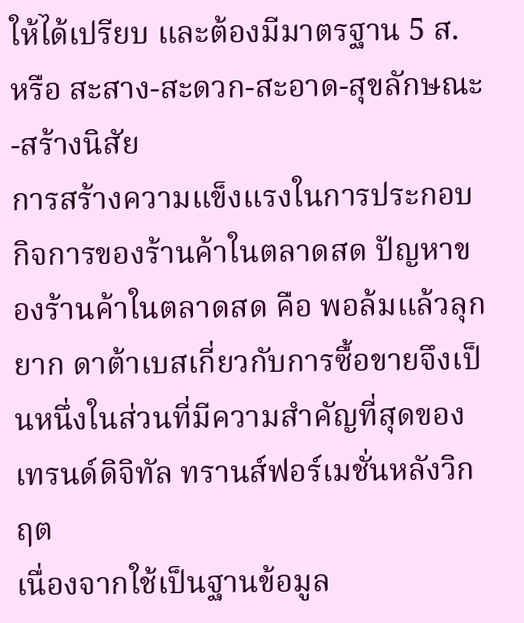ให้ได้เปรียบ และต้องมีมาตรฐาน 5 ส. หรือ สะสาง-สะดวก-สะอาด-สุขลักษณะ-สร้างนิสัย
การสร้างความแข็งแรงในการประกอบกิจการของร้านค้าในตลาดสด ปัญหาของร้านค้าในตลาดสด คือ พอล้มแล้วลุกยาก ดาต้าเบสเกี่ยวกับการซื้อขายจึงเป็นหนึ่งในส่วนที่มีความสำคัญที่สุดของเทรนด์ดิจิทัล ทรานส์ฟอร์เมชั่นหลังวิกฤต
เนื่องจากใช้เป็นฐานข้อมูล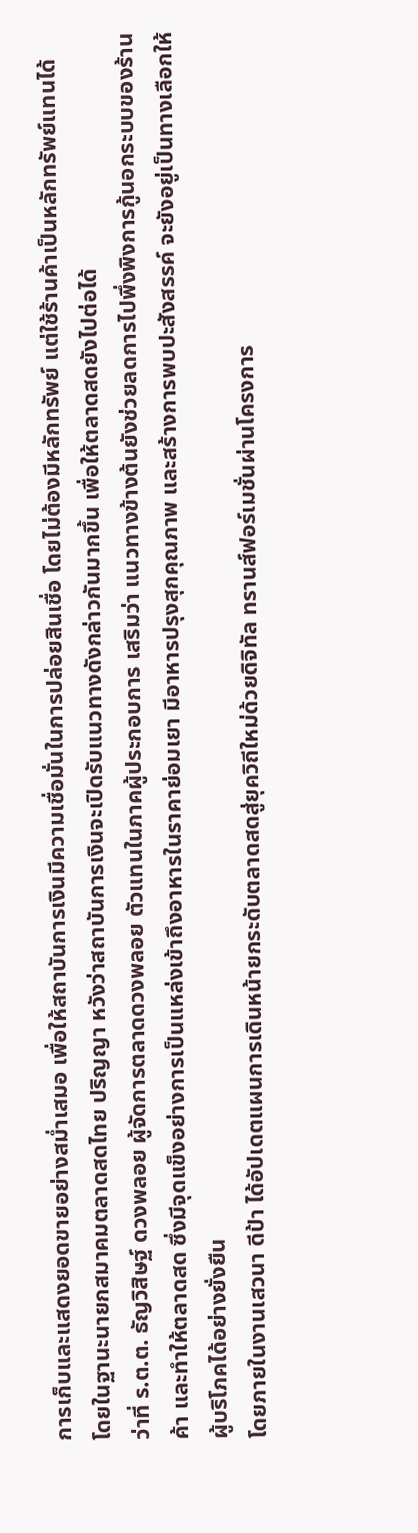การเก็บและแสดงยอดขายอย่างสม่ำเสมอ เพื่อให้สถาบันการเงินมีความเชื่อมั่นในการปล่อยสินเชื่อ โดยไม่ต้องมีหลักทรัพย์ แต่ใช้ร้านค้าเป็นหลักทรัพย์แทนได้
โดยในฐานะนายกสมาคมตลาดสดไทย ปริญญา หวังว่าสถาบันการเงินจะเปิดรับแนวทางดังกล่าวกันมากขึ้น เพื่อให้ตลาดสดยังไปต่อได้
ว่าที่ ร.ต.ต. ธัญวิสิษฐ์ ดวงพลอย ผู้จัดการตลาดดวงพลอย ตัวแทนในภาคผู้ประกอบการ เสริมว่า แนวทางข้างต้นยังช่วยลดการไปพึ่งพิงการกู้นอกระบบของร้านค้า และทำให้ตลาดสด ซึ่งมีจุดแข็งอย่างการเป็นแหล่งเข้าถึงอาหารในราคาย่อมเยา มีอาหารปรุงสุกคุณภาพ และสร้างการพบปะสังสรรค์ จะยังอยู่เป็นทางเลือกให้ผู้บริโภคได้อย่างยั่งยืน
โดยภายในงานเสวนา ดีป้า ได้อัปเดตแผนการเดินหน้ายกระดับตลาดสดสู่ยุควิถีใหม่ด้วยดิจิทัล ทรานส์ฟอร์เมชั่นผ่านโครงการ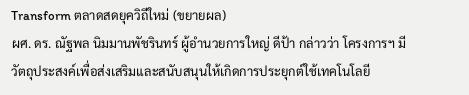Transform ตลาดสดยุควิถีใหม่ (ขยายผล)
ผศ. ดร. ณัฐพล นิมมานพัชรินทร์ ผู้อำนวยการใหญ่ ดีป้า กล่าวว่า โครงการฯ มีวัตถุประสงค์เพื่อส่งเสริมและสนับสนุนให้เกิดการประยุกต์ใช้เทคโนโลยี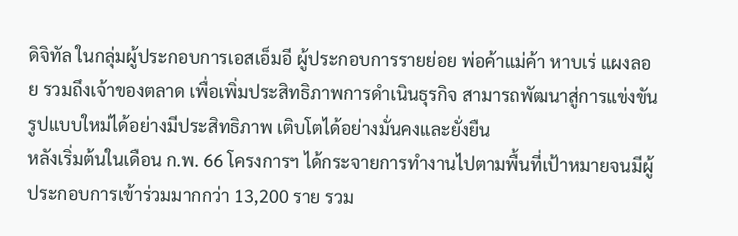ดิจิทัล ในกลุ่มผู้ประกอบการเอสเอ็มอี ผู้ประกอบการรายย่อย พ่อค้าแม่ค้า หาบเร่ แผงลอย รวมถึงเจ้าของตลาด เพื่อเพิ่มประสิทธิภาพการดำเนินธุรกิจ สามารถพัฒนาสู่การแข่งขันรูปแบบใหม่ได้อย่างมีประสิทธิภาพ เติบโตได้อย่างมั่นคงและยั่งยืน
หลังเริ่มต้นในเดือน ก.พ. 66 โครงการฯ ได้กระจายการทำงานไปตามพื้นที่เป้าหมายจนมีผู้ประกอบการเข้าร่วมมากกว่า 13,200 ราย รวม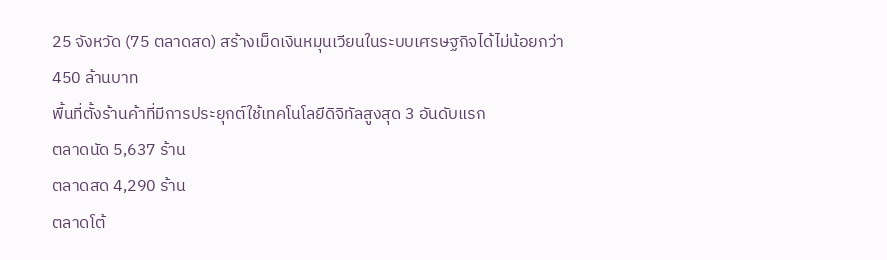25 จังหวัด (75 ตลาดสด) สร้างเม็ดเงินหมุนเวียนในระบบเศรษฐกิจได้ไม่น้อยกว่า 450 ล้านบาท
พื้นที่ตั้งร้านค้าที่มีการประยุกต์ใช้เทคโนโลยีดิจิทัลสูงสุด 3 อันดับแรก
ตลาดนัด 5,637 ร้าน
ตลาดสด 4,290 ร้าน
ตลาดโต้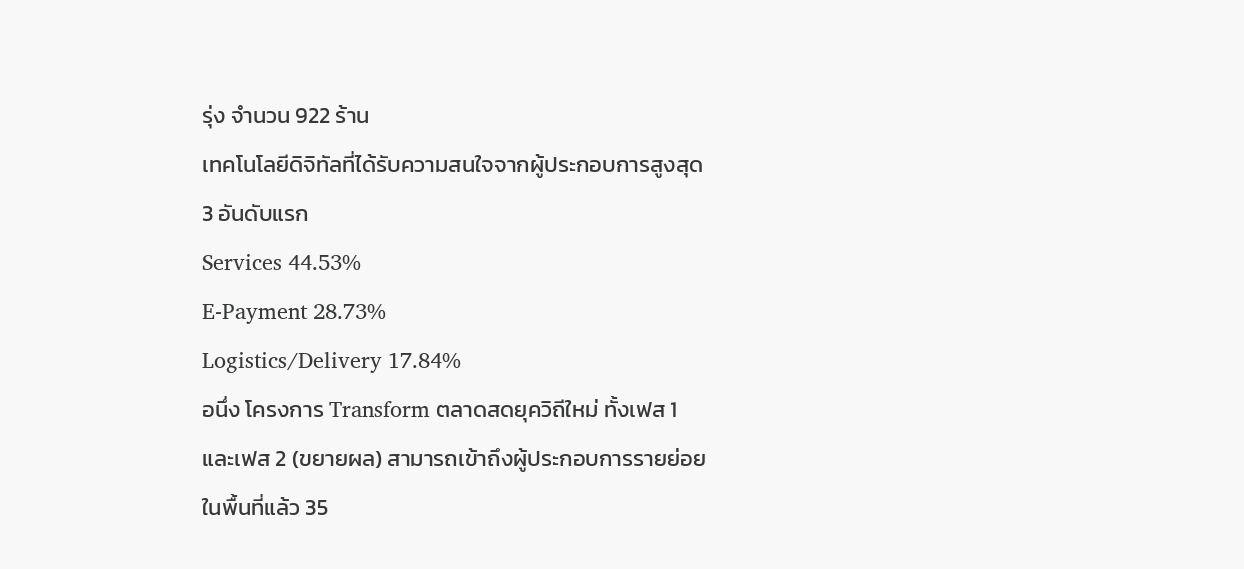รุ่ง จำนวน 922 ร้าน
เทคโนโลยีดิจิทัลที่ได้รับความสนใจจากผู้ประกอบการสูงสุด 3 อันดับแรก
Services 44.53%
E-Payment 28.73%
Logistics/Delivery 17.84%
อนึ่ง โครงการ Transform ตลาดสดยุควิถีใหม่ ทั้งเฟส 1 และเฟส 2 (ขยายผล) สามารถเข้าถึงผู้ประกอบการรายย่อยในพื้นที่แล้ว 35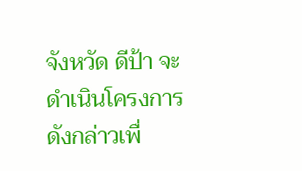จังหวัด ดีป้า จะดำเนินโครงการดังกล่าวเพื่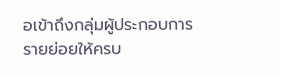อเข้าถึงกลุ่มผู้ประกอบการรายย่อยให้ครบ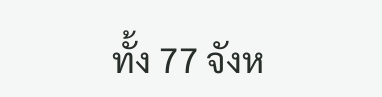ทั้ง 77 จังห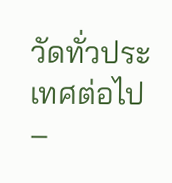วัดทั่วประเทศต่อไป
–